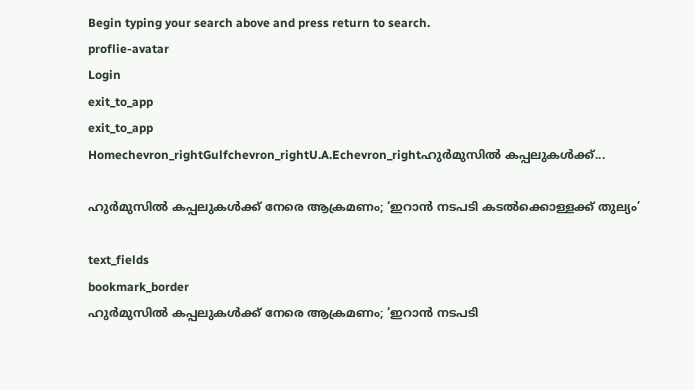Begin typing your search above and press return to search.
proflie-avatar
Login
exit_to_app
exit_to_app
Homechevron_rightGulfchevron_rightU.A.Echevron_rightഹുർമുസിൽ കപ്പലുകൾക്ക്...

ഹുർമുസിൽ കപ്പലുകൾക്ക് നേരെ ആക്രമണം; ‘ഇറാൻ നടപടി കടൽക്കൊള്ളക്ക് തുല്യം’

text_fields
bookmark_border
ഹുർമുസിൽ കപ്പലുകൾക്ക് നേരെ ആക്രമണം; ‘ഇറാൻ നടപടി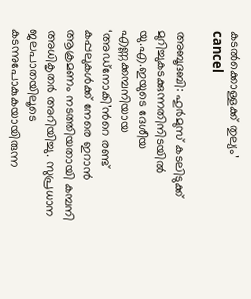കടൽക്കൊള്ളക്ക് തുല്യം’
cancel

അബൂദബി: ഹുർമുസ് കടലിടുക്ക് മുറിച്ചുകടക്കുന്നതിനിടയിൽ യു.എ.ഇയുടെ ദേശീയ എണ്ണക്കമ്പനിയായ ‘അഡ്‌നോകി’ന്‍റെ രണ്ട് കപ്പലുകൾക്ക് നേരെ ഇറാൻ ആക്രമണം നടത്തിയതായി കമ്പനി അധികൃതർ അറിയിച്ചു. സുപ്രധാന ജലപാതയിലൂടെ കടന്നുപോകുകയായിരുന്ന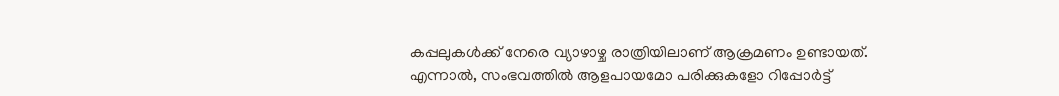കപ്പലുകൾക്ക് നേരെ വ്യാഴാഴ്ച രാത്രിയിലാണ് ആക്രമണം ഉണ്ടായത്. എന്നാൽ, സംഭവത്തിൽ ആളപായമോ പരിക്കുകളോ റിപ്പോർട്ട്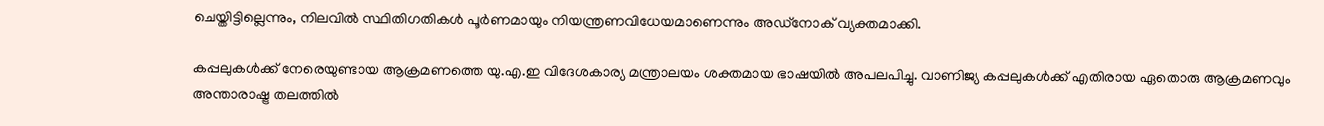ചെയ്തിട്ടില്ലെന്നും, നിലവിൽ സ്ഥിതിഗതികൾ പൂർണമായും നിയന്ത്രണവിധേയമാണെന്നും അഡ്‌നോക് വ്യക്തമാക്കി.

കപ്പലുകൾക്ക് നേരെയുണ്ടായ ആക്രമണത്തെ യു.എ.ഇ വിദേശകാര്യ മന്ത്രാലയം ശക്തമായ ഭാഷയിൽ അപലപിച്ചു. വാണിജ്യ കപ്പലുകൾക്ക് എതിരായ ഏതൊരു ആക്രമണവും അന്താരാഷ്ട്ര തലത്തിൽ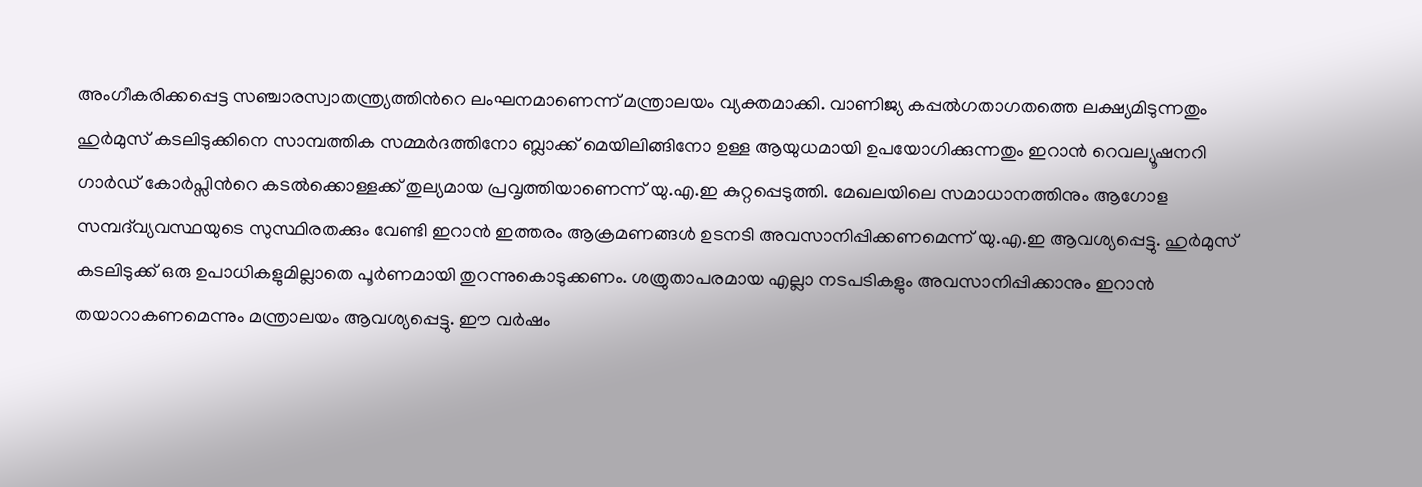അംഗീകരിക്കപ്പെട്ട സഞ്ചാരസ്വാതന്ത്ര്യത്തിന്‍റെ ലംഘനമാണെന്ന് മന്ത്രാലയം വ്യക്തമാക്കി. വാണിജ്യ കപ്പൽഗതാഗതത്തെ ലക്ഷ്യമിടുന്നതും ഹുർമുസ് കടലിടുക്കിനെ സാമ്പത്തിക സമ്മർദത്തിനോ ബ്ലാക്ക് മെയിലിങ്ങിനോ ഉള്ള ആയുധമായി ഉപയോഗിക്കുന്നതും ഇറാൻ റെവല്യൂഷനറി ഗാർഡ് കോർപ്സിന്‍റെ കടൽക്കൊള്ളക്ക് തുല്യമായ പ്രവൃത്തിയാണെന്ന് യു.എ.ഇ കുറ്റപ്പെടുത്തി. മേഖലയിലെ സമാധാനത്തിനും ആഗോള സമ്പദ്‌വ്യവസ്ഥയുടെ സുസ്ഥിരതക്കും വേണ്ടി ഇറാൻ ഇത്തരം ആക്രമണങ്ങൾ ഉടനടി അവസാനിപ്പിക്കണമെന്ന് യു.എ.ഇ ആവശ്യപ്പെട്ടു. ഹുർമുസ് കടലിടുക്ക് ഒരു ഉപാധികളുമില്ലാതെ പൂർണമായി തുറന്നുകൊടുക്കണം. ശത്രുതാപരമായ എല്ലാ നടപടികളും അവസാനിപ്പിക്കാനും ഇറാൻ തയാറാകണമെന്നും മന്ത്രാലയം ആവശ്യപ്പെട്ടു. ഈ വർഷം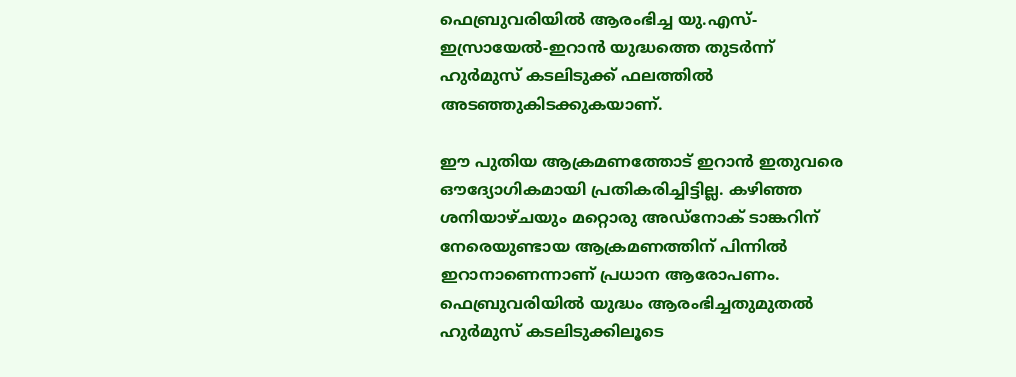ഫെബ്രുവരിയിൽ ആരംഭിച്ച യു.എസ്-ഇസ്രായേൽ-ഇറാൻ യുദ്ധത്തെ തുടർന്ന് ഹുർമുസ് കടലിടുക്ക് ഫലത്തിൽ അടഞ്ഞുകിടക്കുകയാണ്.

ഈ പുതിയ ആക്രമണത്തോട് ഇറാൻ ഇതുവരെ ഔദ്യോഗികമായി പ്രതികരിച്ചിട്ടില്ല. കഴിഞ്ഞ ശനിയാഴ്ചയും മറ്റൊരു അഡ്‌നോക് ടാങ്കറിന് നേരെയുണ്ടായ ആക്രമണത്തിന് പിന്നിൽ ഇറാനാണെന്നാണ് പ്രധാന ആരോപണം. ഫെബ്രുവരിയിൽ യുദ്ധം ആരംഭിച്ചതുമുതൽ ഹുർമുസ് കടലിടുക്കിലൂടെ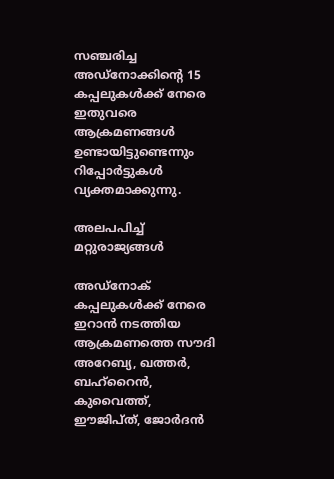സഞ്ചരിച്ച അഡ്‌നോക്കിന്‍റെ 15 കപ്പലുകൾക്ക് നേരെ ഇതുവരെ ആക്രമണങ്ങൾ ഉണ്ടായിട്ടുണ്ടെന്നും റിപ്പോർട്ടുകൾ വ്യക്തമാക്കുന്നു.

അലപപിച്ച് മറ്റുരാജ്യങ്ങൾ

അഡ്നോക് കപ്പലുകൾക്ക് നേരെ ഇറാൻ നടത്തിയ ആക്രമണത്തെ സൗദി അറേബ്യ, ഖത്തർ, ബഹ്‌റൈൻ, കുവൈത്ത്, ഈജിപ്ത്, ജോർദൻ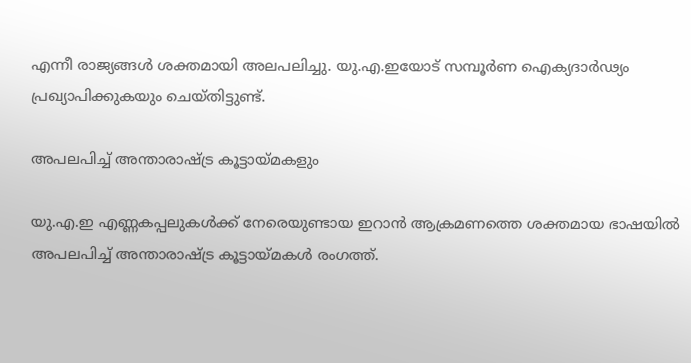എന്നീ രാജ്യങ്ങൾ ശക്തമായി അലപലിച്ചു. യു.എ.ഇയോട് സമ്പൂർണ ഐക്യദാർഢ്യം പ്രഖ്യാപിക്കുകയും ചെയ്തിട്ടുണ്ട്.

അപലപിച്ച് അന്താരാഷ്ട്ര കൂട്ടായ്മകളും

യു.എ.ഇ എണ്ണകപ്പലുകൾക്ക് നേരെയുണ്ടായ ഇറാൻ ആക്രമണത്തെ ശക്തമായ ഭാഷയിൽ അപലപിച്ച് അന്താരാഷ്ട്ര കൂട്ടായ്മകൾ രംഗത്ത്.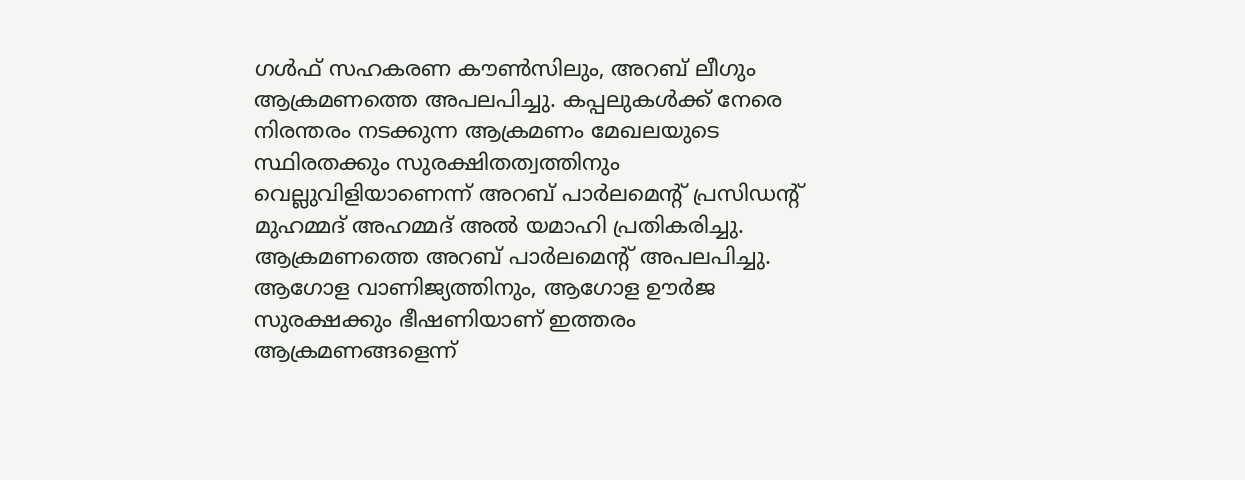ഗൾഫ് സഹകരണ കൗൺസിലും, അറബ് ലീഗും ആക്രമണത്തെ അപലപിച്ചു. കപ്പലുകൾക്ക് നേരെ നിരന്തരം നടക്കുന്ന ആക്രമണം മേഖലയുടെ സ്ഥിരതക്കും സുരക്ഷിതത്വത്തിനും വെല്ലുവിളിയാണെന്ന് അറബ് പാർലമെന്‍റ് പ്രസിഡന്‍റ് മുഹമ്മദ് അഹമ്മദ് അൽ യമാഹി പ്രതികരിച്ചു. ആക്രമണത്തെ അറബ് പാർലമെന്‍റ് അപലപിച്ചു. ആഗോള വാണിജ്യത്തിനും, ആഗോള ഊർജ സുരക്ഷക്കും ഭീഷണിയാണ് ഇത്തരം ആക്രമണങ്ങളെന്ന്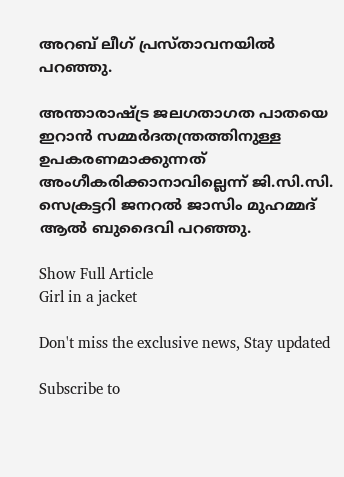അറബ് ലീഗ് പ്രസ്താവനയിൽ പറഞ്ഞു.

അന്താരാഷ്ട്ര ജലഗതാഗത പാതയെ ഇറാൻ സമ്മർദതന്ത്രത്തിനുള്ള ഉപകരണമാക്കുന്നത് അംഗീകരിക്കാനാവില്ലെന്ന് ജി.സി.സി. സെക്രട്ടറി ജനറൽ ജാസിം മുഹമ്മദ് ആൽ ബുദൈവി പറഞ്ഞു.

Show Full Article
Girl in a jacket

Don't miss the exclusive news, Stay updated

Subscribe to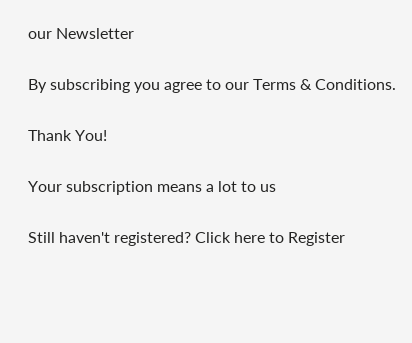our Newsletter

By subscribing you agree to our Terms & Conditions.

Thank You!

Your subscription means a lot to us

Still haven't registered? Click here to Register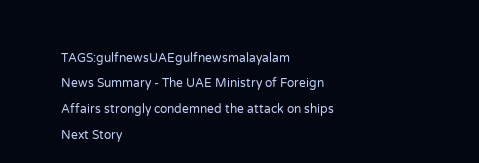TAGS:gulfnewsUAEgulfnewsmalayalam
News Summary - The UAE Ministry of Foreign Affairs strongly condemned the attack on ships
Next Story